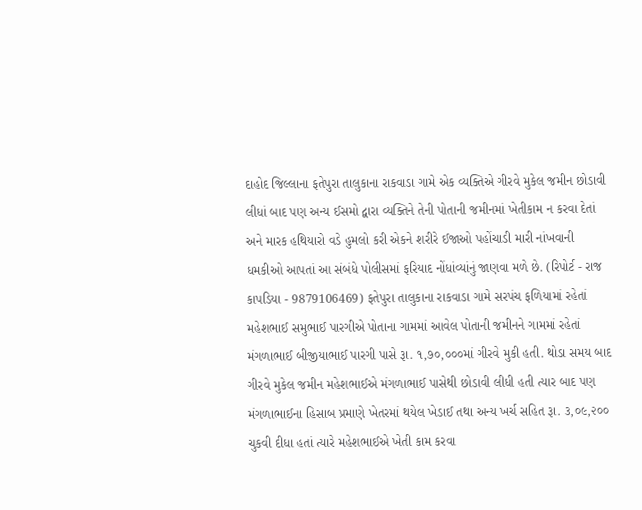દાહોદ જિલ્લાના ફતેપુરા તાલુકાના રાકવાડા ગામે એક વ્યક્તિએ ગીરવે મુકેલ જમીન છોડાવી લીધાં બાદ પણ અન્ય ઈસમો દ્વારા વ્યક્તિને તેની પોતાની જમીનમાં ખેતીકામ ન કરવા દેતાં અને મારક હથિયારો વડે હુમલો કરી એકને શરીરે ઈજાઓ પહોંચાડી મારી નાંખવાની ધમકીઓ આપતાં આ સંબંધે પોલીસમાં ફરિયાદ નોંધાંવ્યાંનું જાણવા મળે છે. (રિપોર્ટ - રાજ કાપડિયા - 9879106469) ફતેપુરા તાલુકાના રાકવાડા ગામે સરપંચ ફળિયામાં રહેતાં મહેશભાઈ સમુભાઈ પારગીએ પોતાના ગામમાં આવેલ પોતાની જમીનને ગામમાં રહેતાં મંગળાભાઈ બીજીયાભાઈ પારગી પાસે રૂા. ૧,૭૦,૦૦૦માં ગીરવે મુકી હતી. થોડા સમય બાદ ગીરવે મુકેલ જમીન મહેશભાઈએ મંગળાભાઈ પાસેથી છોડાવી લીધી હતી ત્યાર બાદ પણ મંગળાભાઈના હિસાબ પ્રમાણે ખેતરમાં થયેલ ખેડાઈ તથા અન્ય ખર્ચ સહિત રૂા. ૩,૦૯,૨૦૦ ચુકવી દીધા હતાં ત્યારે મહેશભાઈએ ખેતી કામ કરવા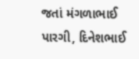જતાં મંગળાભાઈ પારગી, દિનેશભાઈ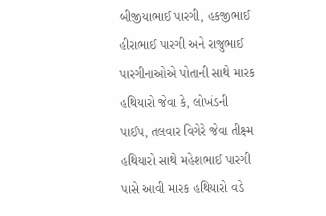બીજીયાભાઈ પારગી, હકજીભાઈ હીરાભાઈ પારગી અને રાજુભાઈ પારગીનાઓએ પોતાની સાથે મારક હથિયારો જેવા કે, લોખંડની પાઈપ, તલવાર વિગેરે જેવા તીક્ષ્મ હથિયારો સાથે મહેશભાઈ પારગી પાસે આવી મારક હથિયારો વડે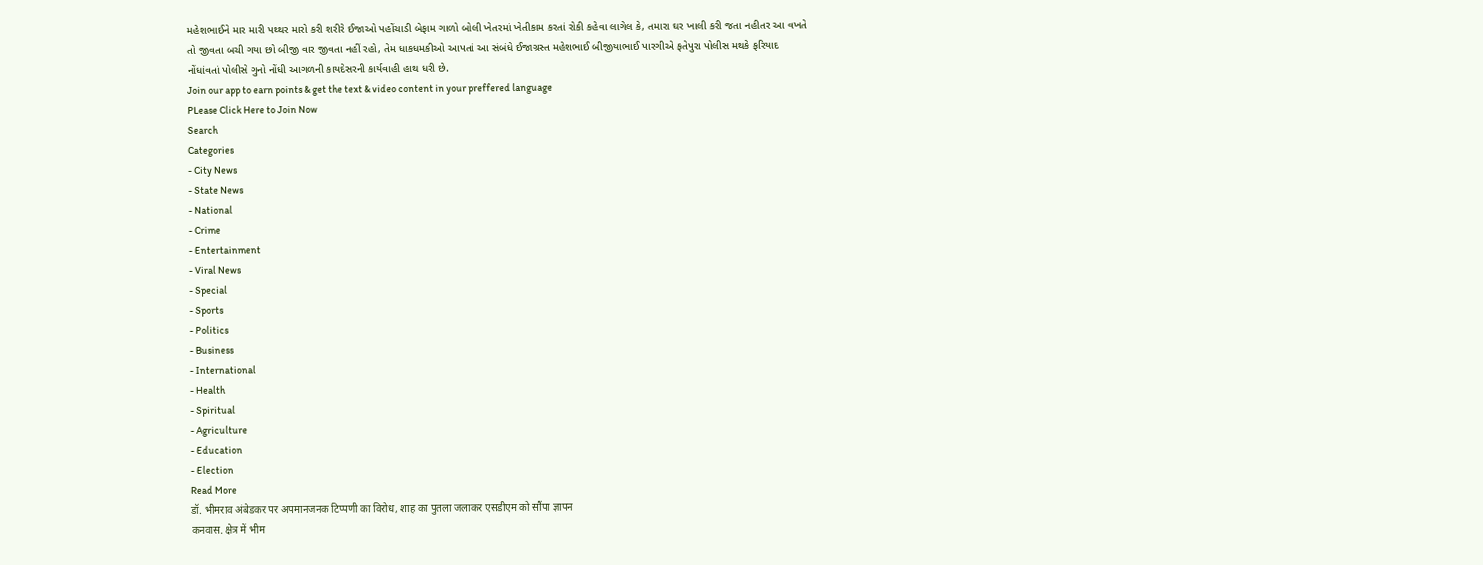મહેશભાઈને માર મારી પથ્થર મારો કરી શરીરે ઈજાઓ પહોંચાડી બેફામ ગાળો બોલી ખેતરમાં ખેતીકામ કરતાં રોકી કહેવા લાગેલ કે, તમારા ઘર ખાલી કરી જતા નહીતર આ વખતે તો જીવતા બચી ગયા છો બીજી વાર જીવતા નહીં રહો, તેમ ધાકધમકીઓ આપતાં આ સંબંધે ઈજાગ્રસ્ત મહેશભાઈ બીજીયાભાઈ પારગીએ ફતેપુરા પોલીસ મથકે ફરિયાદ નોંધાંવતાં પોલીસે ગુનો નોંધી આગળની કાયદેસરની કાર્યવાહી હાથ ધરી છે.
Join our app to earn points & get the text & video content in your preffered language
PLease Click Here to Join Now
Search
Categories
- City News
- State News
- National
- Crime
- Entertainment
- Viral News
- Special
- Sports
- Politics
- Business
- International
- Health
- Spiritual
- Agriculture
- Education
- Election
Read More
डॉ. भीमराव अंबेडकर पर अपमानजनक टिप्पणी का विरोध, शाह का पुतला जलाकर एसडीएम को सौंपा ज्ञापन
कनवास. क्षेत्र में भीम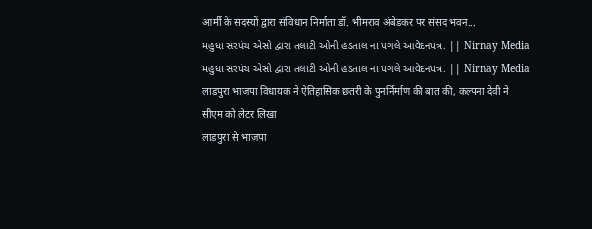आर्मी के सदस्यों द्वारा संविधान निर्माता डॉ. भीमराव अंबेडकर पर संसद भवन...
મહુધા સરપંચ એસો દ્વારા તલાટી ઓની હડતાલ ના પગલે આવેદનપત્ર. || Nirnay Media
મહુધા સરપંચ એસો દ્વારા તલાટી ઓની હડતાલ ના પગલે આવેદનપત્ર. || Nirnay Media
लाडपुरा भाजपा विधायक ने ऐतिहासिक छतरी के पुनर्निर्माण की बात की, कल्पना देवी ने सीएम को लेटर लिखा
लाडपुरा से भाजपा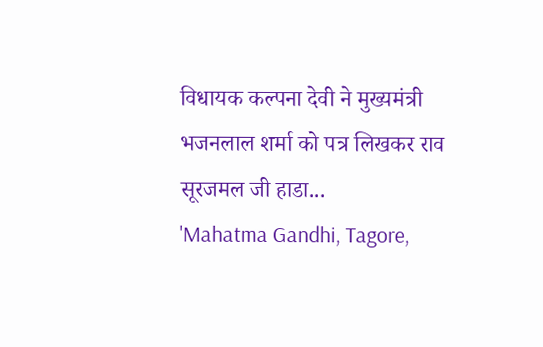विधायक कल्पना देवी ने मुख्यमंत्री भजनलाल शर्मा को पत्र लिखकर राव सूरजमल जी हाडा...
'Mahatma Gandhi, Tagore,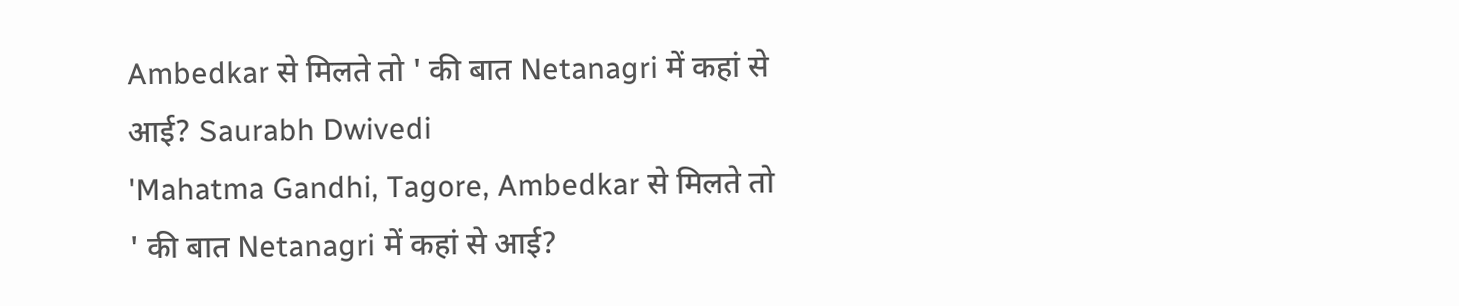Ambedkar से मिलते तो ' की बात Netanagri में कहां से आई? Saurabh Dwivedi
'Mahatma Gandhi, Tagore, Ambedkar से मिलते तो ' की बात Netanagri में कहां से आई?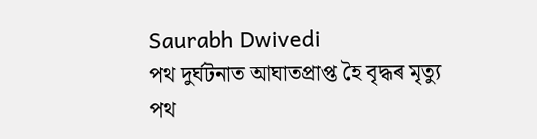Saurabh Dwivedi
পথ দুৰ্ঘটনাত আঘাতপ্ৰাপ্ত হৈ বৃদ্ধৰ মৃত্যু
পথ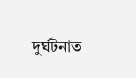দুৰ্ঘটনাত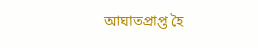আঘাতপ্ৰাপ্ত হৈ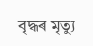বৃদ্ধৰ মৃত্যু